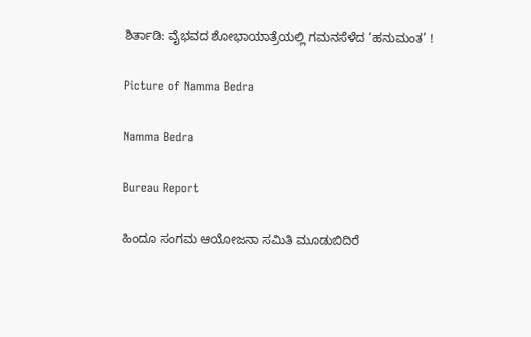ಶಿರ್ತಾಡಿ: ವೈಭವದ ಶೋಭಾಯಾತ್ರೆಯಲ್ಲಿ ಗಮನಸೆಳೆದ ‘ಹನುಮಂತ’ !

Picture of Namma Bedra

Namma Bedra

Bureau Report

ಹಿಂದೂ ಸಂಗಮ ಆಯೋಜನಾ ಸಮಿತಿ ಮೂಡುಬಿದಿರೆ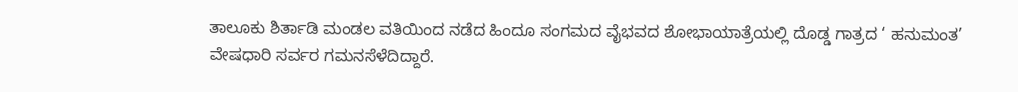ತಾಲೂಕು ಶಿರ್ತಾಡಿ ಮಂಡಲ ವತಿಯಿಂದ ನಡೆದ ಹಿಂದೂ ಸಂಗಮದ ವೈಭವದ ಶೋಭಾಯಾತ್ರೆಯಲ್ಲಿ ದೊಡ್ಡ ಗಾತ್ರದ ‘ ಹನುಮಂತ’ ವೇಷಧಾರಿ ಸರ್ವರ ಗಮನಸೆಳೆದಿದ್ದಾರೆ.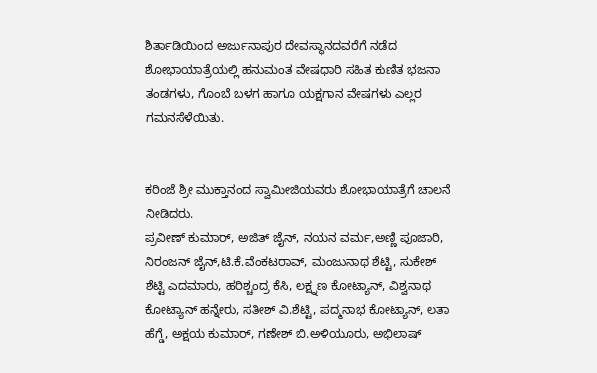ಶಿರ್ತಾಡಿಯಿಂದ ಅರ್ಜುನಾಪುರ ದೇವಸ್ಥಾನದವರೆಗೆ ನಡೆದ ಶೋಭಾಯಾತ್ರೆಯಲ್ಲಿ ಹನುಮಂತ ವೇಷಧಾರಿ ಸಹಿತ ಕುಣಿತ ಭಜನಾ ತಂಡಗಳು, ಗೊಂಬೆ ಬಳಗ ಹಾಗೂ ಯಕ್ಷಗಾನ ವೇಷಗಳು ಎಲ್ಲರ ಗಮನಸೆಳೆಯಿತು.


ಕರಿಂಜೆ ಶ್ರೀ ಮುಕ್ತಾನಂದ ಸ್ವಾಮೀಜಿಯವರು ಶೋಭಾಯಾತ್ರೆಗೆ ಚಾಲನೆ ನೀಡಿದರು.
ಪ್ರವೀಣ್ ಕುಮಾರ್, ಅಜಿತ್ ಜೈನ್, ನಯನ ವರ್ಮ,ಅಣ್ಣಿ ಪೂಜಾರಿ, ನಿರಂಜನ್ ಜೈನ್,ಟಿ.ಕೆ.ವೆಂಕಟರಾವ್, ಮಂಜುನಾಥ ಶೆಟ್ಟಿ, ಸುಕೇಶ್ ಶೆಟ್ಟಿ ಎದಮಾರು, ಹರಿಶ್ಚಂದ್ರ ಕೆಸಿ, ಲಕ್ಷ್ನಣ ಕೋಟ್ಯಾನ್, ವಿಶ್ವನಾಥ ಕೋಟ್ಯಾನ್ ಹನ್ನೇರು, ಸತೀಶ್ ವಿ.ಶೆಟ್ಟಿ, ಪದ್ಮನಾಭ ಕೋಟ್ಯಾನ್, ಲತಾ ಹೆಗ್ಡೆ, ಅಕ್ಷಯ ಕುಮಾರ್, ಗಣೇಶ್ ಬಿ.ಅಳಿಯೂರು, ಅಭಿಲಾಷ್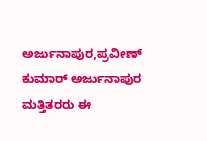ಅರ್ಜುನಾಪುರ,ಪ್ರವೀಣ್ ಕುಮಾರ್ ಅರ್ಜುನಾಪುರ ಮತ್ತಿತರರು ಈ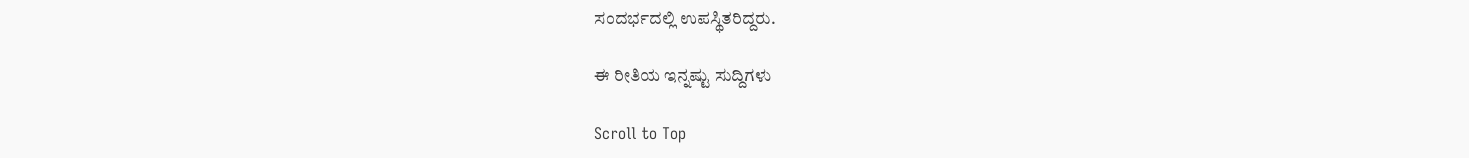ಸಂದರ್ಭದಲ್ಲಿ ಉಪಸ್ಥಿತರಿದ್ದರು.

ಈ ರೀತಿಯ ಇನ್ನಷ್ಟು ಸುದ್ದಿಗಳು

Scroll to Top